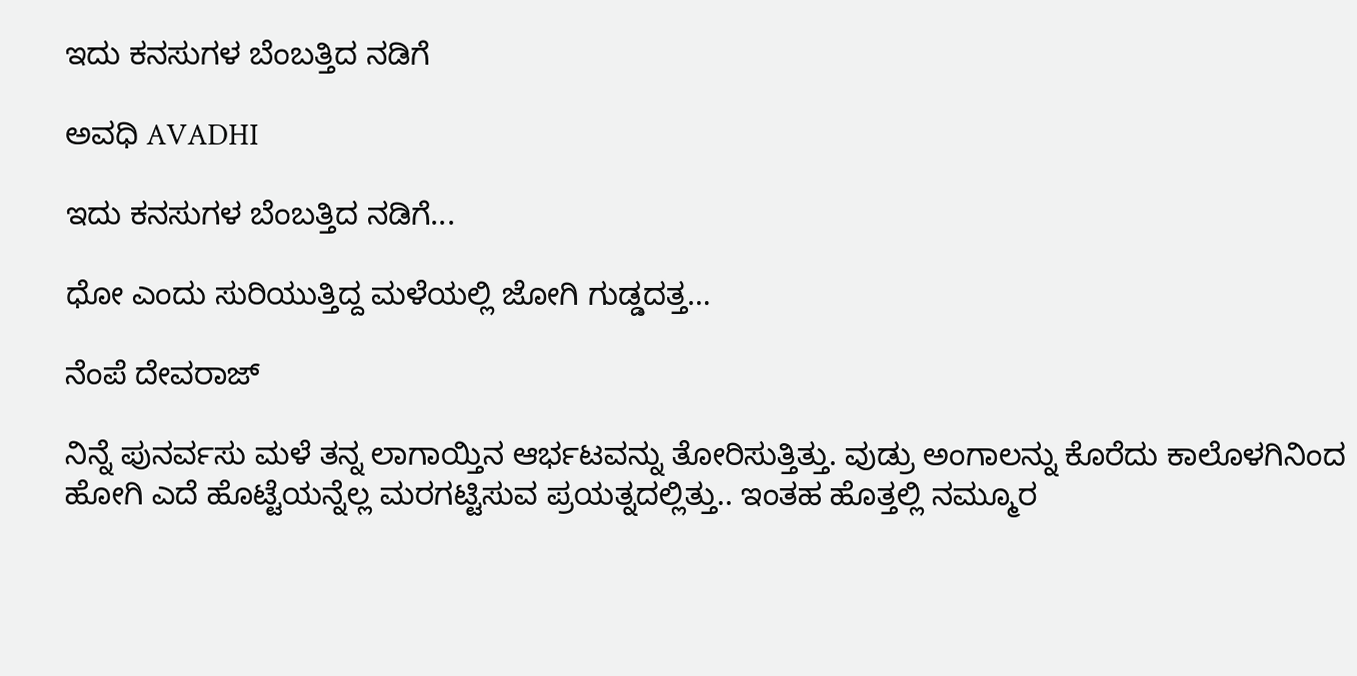ಇದು ಕನಸುಗಳ ಬೆಂಬತ್ತಿದ ನಡಿಗೆ‍

ಅವಧಿ AVADHI

ಇದು ಕನಸುಗಳ ಬೆಂಬತ್ತಿದ ನಡಿಗೆ...

ಧೋ ಎಂದು ಸುರಿಯುತ್ತಿದ್ದ ಮಳೆಯಲ್ಲಿ ಜೋಗಿ ಗುಡ್ಡದತ್ತ…

ನೆಂಪೆ ದೇವರಾಜ್

ನಿನ್ನೆ ಪುನರ್ವಸು ಮಳೆ ತನ್ನ ಲಾಗಾಯ್ತಿನ ಆರ್ಭಟವನ್ನು ತೋರಿಸುತ್ತಿತ್ತು. ವುಡ್ರು ಅಂಗಾಲನ್ನು ಕೊರೆದು ಕಾಲೊಳಗಿನಿಂದ ಹೋಗಿ ಎದೆ ಹೊಟ್ಟೆಯನ್ನೆಲ್ಲ ಮರಗಟ್ಟಿಸುವ ಪ್ರಯತ್ನದಲ್ಲಿತ್ತು.. ಇಂತಹ ಹೊತ್ತಲ್ಲಿ ನಮ್ಮೂರ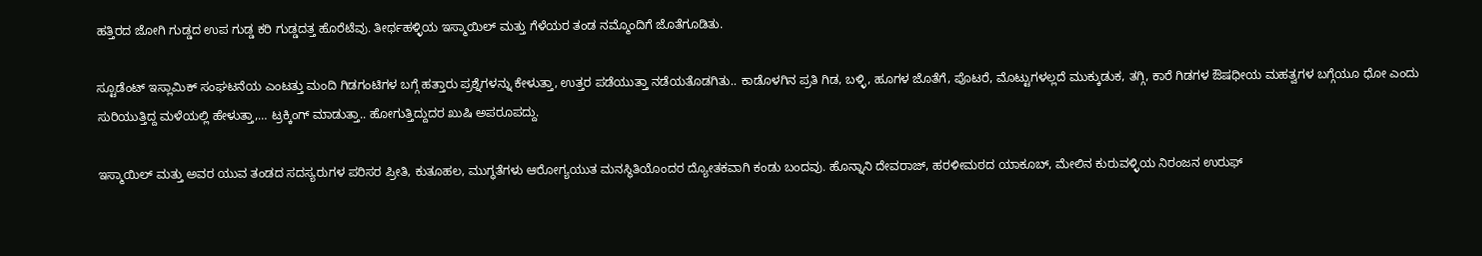ಹತ್ತಿರದ ಜೋಗಿ ಗುಡ್ಡದ ಉಪ ಗುಡ್ಡ ಕರಿ ಗುಡ್ಡದತ್ತ ಹೊರೆಟೆವು. ತೀರ್ಥಹಳ್ಳಿಯ ಇಸ್ಮಾಯಿಲ್ ಮತ್ತು ಗೆಳೆಯರ ತಂಡ ನಮ್ಮೊಂದಿಗೆ ಜೊತೆಗೂಡಿತು.

ಸ್ಟೂಡೆಂಟ್ ಇಸ್ಲಾಮಿಕ್ ಸಂಘಟನೆಯ ಎಂಟತ್ತು ಮಂದಿ ಗಿಡಗಂಟಿಗಳ ಬಗ್ಗೆ ಹತ್ತಾರು ಪ್ರಶ್ನೆಗಳನ್ನು ಕೇಳುತ್ತಾ, ಉತ್ತರ ಪಡೆಯುತ್ತಾ ನಡೆಯತೊಡಗಿತು.. ಕಾಡೊಳಗಿನ ಪ್ರತಿ ಗಿಡ, ಬಳ್ಳಿ, ಹೂಗಳ ಜೊತೆಗೆ, ಪೊಟರೆ, ಮೊಟ್ಟುಗಳಲ್ಲದೆ ಮುಕ್ಕುಡುಕ, ತಗ್ಗಿ, ಕಾರೆ ಗಿಡಗಳ ಔಷಧೀಯ ಮಹತ್ವಗಳ ಬಗ್ಗೆಯೂ ಧೋ ಎಂದು ಸುರಿಯುತ್ತಿದ್ದ ಮಳೆಯಲ್ಲಿ ಹೇಳುತ್ತಾ,… ಟ್ರಕ್ಕಿಂಗ್ ಮಾಡುತ್ತಾ.. ಹೋಗುತ್ತಿದ್ದುದರ ಖುಷಿ ಅಪರೂಪದ್ದು.

ಇಸ್ಮಾಯಿಲ್ ಮತ್ತು ಅವರ ಯುವ ತಂಡದ ಸದಸ್ಯರುಗಳ ಪರಿಸರ ಪ್ರೀತಿ, ಕುತೂಹಲ, ಮುಗ್ಧತೆಗಳು ಆರೋಗ್ಯಯುತ ಮನಸ್ಥಿತಿಯೊಂದರ ದ್ಯೋತಕವಾಗಿ ಕಂಡು ಬಂದವು. ಹೊನ್ನಾನಿ ದೇವರಾಜ್, ಹರಳೀಮಠದ ಯಾಕೂಬ್, ಮೇಲಿನ ಕುರುವಳ್ಳಿಯ ನಿರಂಜನ ಉರುಫ್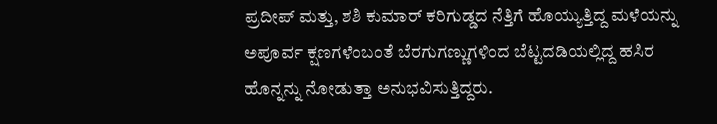ಪ್ರದೀಪ್ ಮತ್ತು, ಶಶಿ ಕುಮಾರ್ ಕರಿಗುಡ್ಡದ ನೆತ್ತಿಗೆ ಹೊಯ್ಯುತ್ತಿದ್ದ ಮಳೆಯನ್ನು ಅಪೂರ್ವ ಕ್ಷಣಗಳೆಂಬಂತೆ ಬೆರಗುಗಣ್ಣುಗಳಿಂದ ಬೆಟ್ಟದಡಿಯಲ್ಲಿದ್ದ ಹಸಿರ ಹೊನ್ನನ್ನು ನೋಡುತ್ತಾ ಅನುಭವಿಸುತ್ತಿದ್ದರು.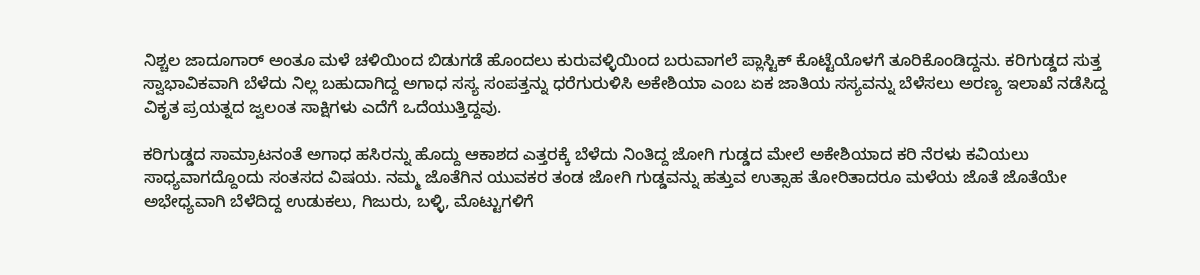ನಿಶ್ಚಲ ಜಾದೂಗಾರ್ ಅಂತೂ ಮಳೆ ಚಳಿಯಿಂದ ಬಿಡುಗಡೆ ಹೊಂದಲು ಕುರುವಳ್ಳಿಯಿಂದ ಬರುವಾಗಲೆ ಪ್ಲಾಸ್ಟಿಕ್ ಕೊಟ್ಟೆಯೊಳಗೆ ತೂರಿಕೊಂಡಿದ್ದನು. ಕರಿಗುಡ್ಡದ ಸುತ್ತ ಸ್ವಾಭಾವಿಕವಾಗಿ ಬೆಳೆದು ನಿಲ್ಲ ಬಹುದಾಗಿದ್ದ ಅಗಾಧ ಸಸ್ಯ ಸಂಪತ್ತನ್ನು ಧರೆಗುರುಳಿಸಿ ಅಕೇಶಿಯಾ ಎಂಬ ಏಕ ಜಾತಿಯ ಸಸ್ಯವನ್ನು ಬೆಳೆಸಲು ಅರಣ್ಯ ಇಲಾಖೆ ನಡೆಸಿದ್ದ ವಿಕೃತ ಪ್ರಯತ್ನದ ಜ್ವಲಂತ ಸಾಕ್ಷಿಗಳು ಎದೆಗೆ ಒದೆಯುತ್ತಿದ್ದವು.

ಕರಿಗುಡ್ಡದ ಸಾಮ್ರಾಟನಂತೆ ಅಗಾಧ ಹಸಿರನ್ನು ಹೊದ್ದು ಆಕಾಶದ ಎತ್ತರಕ್ಕೆ ಬೆಳೆದು ನಿಂತಿದ್ದ ಜೋಗಿ ಗುಡ್ಡದ ಮೇಲೆ ಅಕೇಶಿಯಾದ ಕರಿ ನೆರಳು ಕವಿಯಲು ಸಾಧ್ಯವಾಗದ್ದೊಂದು ಸಂತಸದ ವಿಷಯ. ನಮ್ಮ ಜೊತೆಗಿನ ಯುವಕರ ತಂಡ ಜೋಗಿ ಗುಡ್ಡವನ್ನು ಹತ್ತುವ ಉತ್ಸಾಹ ತೋರಿತಾದರೂ ಮಳೆಯ ಜೊತೆ ಜೊತೆಯೇ ಅಭೇಧ್ಯವಾಗಿ ಬೆಳೆದಿದ್ದ ಉಡುಕಲು, ಗಿಜುರು, ಬಳ್ಳಿ, ಮೊಟ್ಟುಗಳಿಗೆ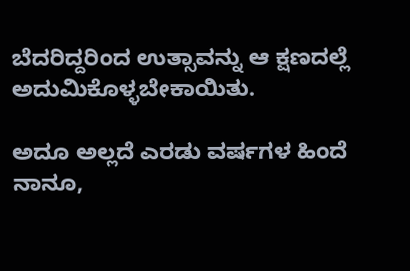ಬೆದರಿದ್ದರಿಂದ ಉತ್ಸಾವನ್ನು ಆ ಕ್ಷಣದಲ್ಲೆ ಅದುಮಿಕೊಳ್ಳಬೇಕಾಯಿತು.

ಅದೂ ಅಲ್ಲದೆ ಎರಡು ವರ್ಷಗಳ ಹಿಂದೆ ನಾನೂ,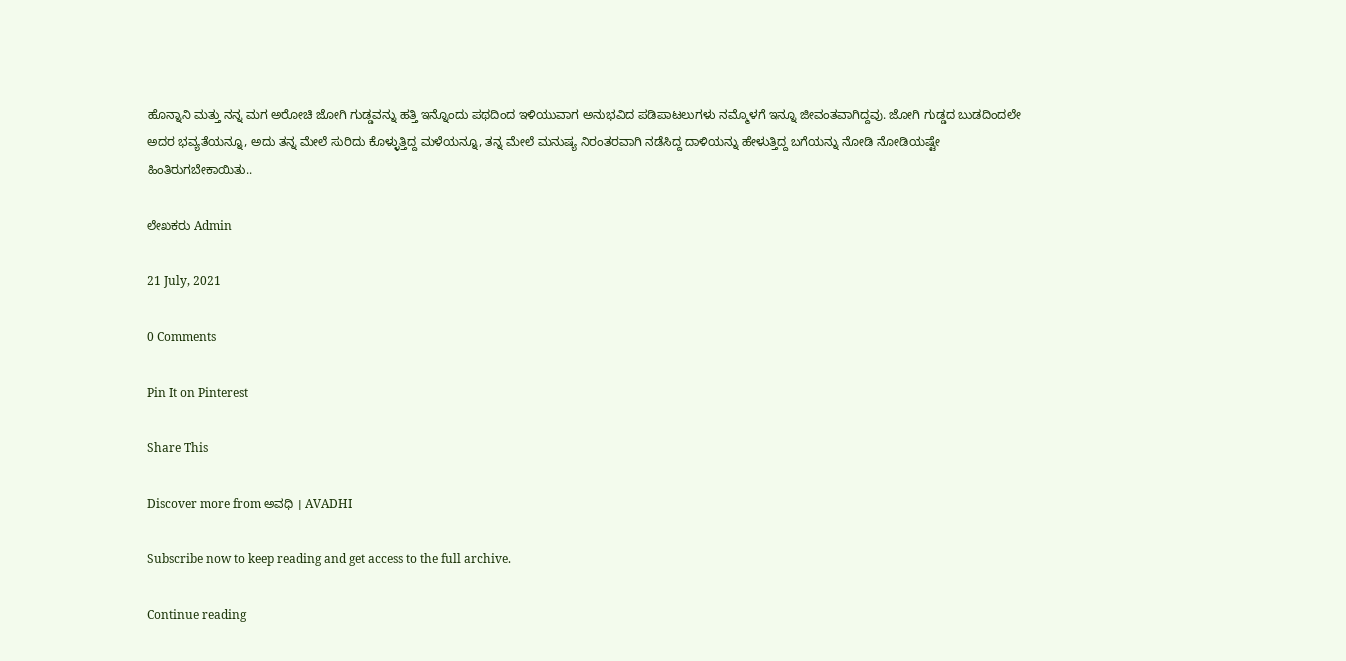ಹೊನ್ನಾನಿ ಮತ್ತು ನನ್ನ ಮಗ ಅರೋಚಿ ಜೋಗಿ ಗುಡ್ಡವನ್ನು ಹತ್ತಿ ಇನ್ನೊಂದು ಪಥದಿಂದ ಇಳಿಯುವಾಗ ಅನುಭವಿದ ಪಡಿಪಾಟಲುಗಳು ನಮ್ಮೊಳಗೆ ಇನ್ನೂ ಜೀವಂತವಾಗಿದ್ದವು. ಜೋಗಿ ಗುಡ್ಡದ ಬುಡದಿಂದಲೇ ಅದರ ಭವ್ಯತೆಯನ್ನೂ, ಅದು ತನ್ನ ಮೇಲೆ ಸುರಿದು ಕೊಳ್ಳುತ್ತಿದ್ದ ಮಳೆಯನ್ನೂ, ತನ್ನ ಮೇಲೆ ಮನುಷ್ಯ ನಿರಂತರವಾಗಿ ನಡೆಸಿದ್ದ ದಾಳಿಯನ್ನು ಹೇಳುತ್ತಿದ್ದ ಬಗೆಯನ್ನು ನೋಡಿ ನೋಡಿಯಷ್ಟೇ ಹಿಂತಿರುಗಬೇಕಾಯಿತು..

ಲೇಖಕರು Admin

21 July, 2021

0 Comments

Pin It on Pinterest

Share This

Discover more from ಅವಧಿ । AVADHI

Subscribe now to keep reading and get access to the full archive.

Continue reading